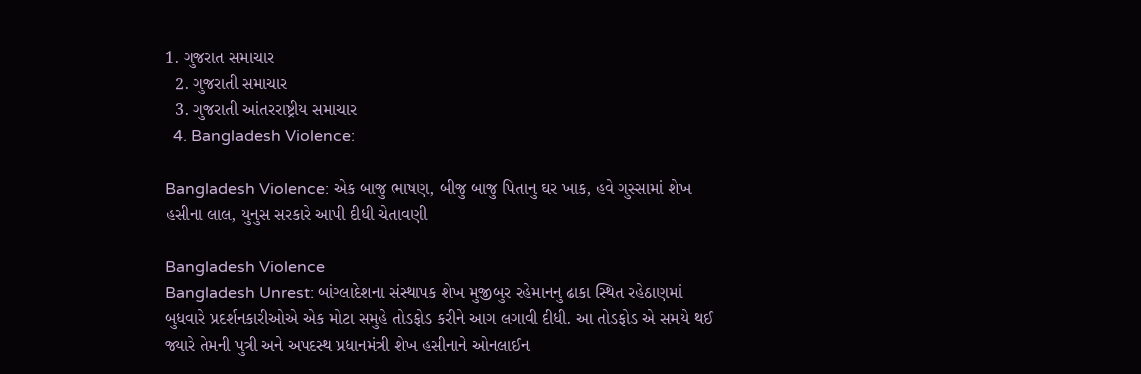1. ગુજરાત સમાચાર
  2. ગુજરાતી સમાચાર
  3. ગુજરાતી આંતરરાષ્ટ્રીય સમાચાર
  4. Bangladesh Violence:

Bangladesh Violence: એક બાજુ ભાષણ, બીજુ બાજુ પિતાનુ ઘર ખાક, હવે ગુસ્સામાં શેખ હસીના લાલ, યુનુસ સરકારે આપી દીધી ચેતાવણી

Bangladesh Violence
Bangladesh Unrest: બાંગ્લાદેશના સંસ્થાપક શેખ મુજીબુર રહેમાનનુ ઢાકા સ્થિત રહેઠાણમાં બુધવારે પ્રદર્શનકારીઓએ એક મોટા સમુહે તોડફોડ કરીને આગ લગાવી દીધી. આ તોડફોડ એ સમયે થઈ જ્યારે તેમની પુત્રી અને અપદસ્થ પ્રધાનમંત્રી શેખ હસીનાને ઓનલાઈન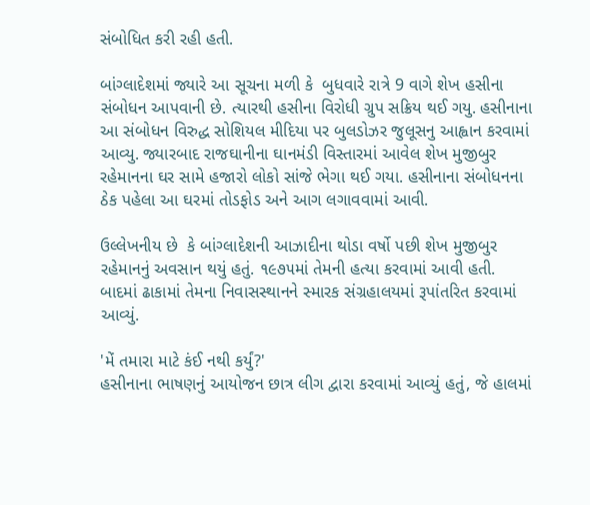સંબોધિત કરી રહી હતી.

બાંગ્લાદેશમાં જ્યારે આ સૂચના મળી કે  બુધવારે રાત્રે 9 વાગે શેખ હસીના સંબોધન આપવાની છે. ત્યારથી હસીના વિરોધી ગ્રુપ સક્રિય થઈ ગયુ. હસીનાના આ સંબોધન વિરુદ્ધ સોશિયલ મીદિયા પર બુલડોઝર જુલૂસનુ આહ્વાન કરવામાં આવ્યુ. જ્યારબાદ રાજઘાનીના ઘાનમંડી વિસ્તારમાં આવેલ શેખ મુજીબુર રહેમાનના ઘર સામે હજારો લોકો સાંજે ભેગા થઈ ગયા. હસીનાના સંબોધનના ઠેક પહેલા આ ઘરમાં તોડફોડ અને આગ લગાવવામાં આવી.

ઉલ્લેખનીય છે  કે બાંગ્લાદેશની આઝાદીના થોડા વર્ષો પછી શેખ મુજીબુર રહેમાનનું અવસાન થયું હતું. ૧૯૭૫માં તેમની હત્યા કરવામાં આવી હતી. બાદમાં ઢાકામાં તેમના નિવાસસ્થાનને સ્મારક સંગ્રહાલયમાં રૂપાંતરિત કરવામાં આવ્યું.

'મેં તમારા માટે કંઈ નથી કર્યું?'
હસીનાના ભાષણનું આયોજન છાત્ર લીગ દ્વારા કરવામાં આવ્યું હતું, જે હાલમાં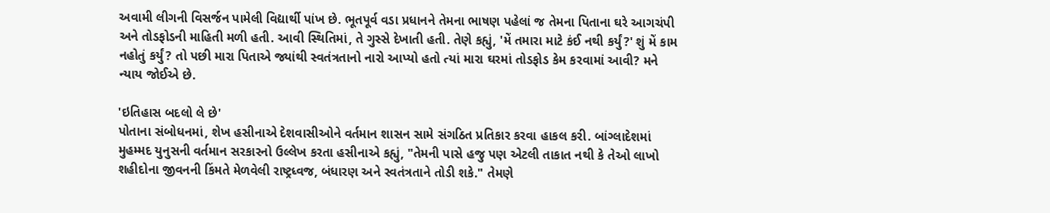અવામી લીગની વિસર્જન પામેલી વિદ્યાર્થી પાંખ છે. ભૂતપૂર્વ વડા પ્રધાનને તેમના ભાષણ પહેલાં જ તેમના પિતાના ઘરે આગચંપી અને તોડફોડની માહિતી મળી હતી. આવી સ્થિતિમાં, તે ગુસ્સે દેખાતી હતી. તેણે કહ્યું, 'મેં તમારા માટે કંઈ નથી કર્યું?' શું મેં કામ નહોતું કર્યું? તો પછી મારા પિતાએ જ્યાંથી સ્વતંત્રતાનો નારો આપ્યો હતો ત્યાં મારા ઘરમાં તોડફોડ કેમ કરવામાં આવી? મને ન્યાય જોઈએ છે.

'ઇતિહાસ બદલો લે છે'
પોતાના સંબોધનમાં, શેખ હસીનાએ દેશવાસીઓને વર્તમાન શાસન સામે સંગઠિત પ્રતિકાર કરવા હાકલ કરી. બાંગ્લાદેશમાં મુહમ્મદ યુનુસની વર્તમાન સરકારનો ઉલ્લેખ કરતા હસીનાએ કહ્યું, "તેમની પાસે હજુ પણ એટલી તાકાત નથી કે તેઓ લાખો શહીદોના જીવનની કિંમતે મેળવેલી રાષ્ટ્રધ્વજ, બંધારણ અને સ્વતંત્રતાને તોડી શકે." તેમણે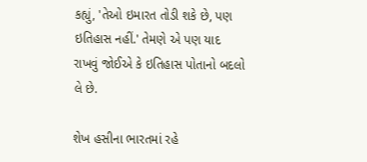કહ્યું, 'તેઓ ઇમારત તોડી શકે છે, પણ ઇતિહાસ નહીં.' તેમણે એ પણ યાદ રાખવું જોઈએ કે ઇતિહાસ પોતાનો બદલો લે છે.

શેખ હસીના ભારતમાં રહે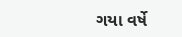ગયા વર્ષે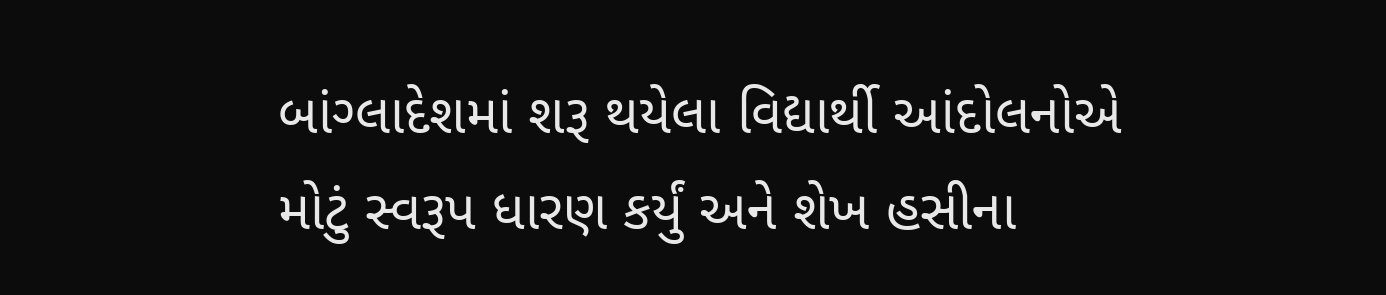બાંગ્લાદેશમાં શરૂ થયેલા વિદ્યાર્થી આંદોલનોએ મોટું સ્વરૂપ ધારણ કર્યું અને શેખ હસીના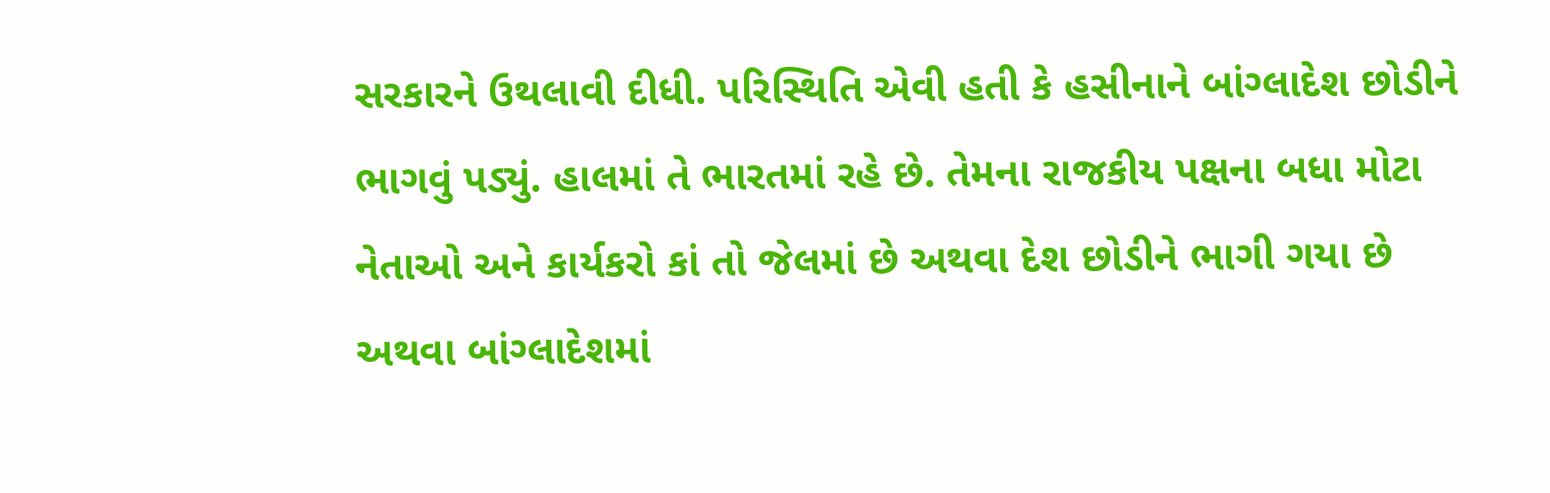સરકારને ઉથલાવી દીધી. પરિસ્થિતિ એવી હતી કે હસીનાને બાંગ્લાદેશ છોડીને ભાગવું પડ્યું. હાલમાં તે ભારતમાં રહે છે. તેમના રાજકીય પક્ષના બધા મોટા નેતાઓ અને કાર્યકરો કાં તો જેલમાં છે અથવા દેશ છોડીને ભાગી ગયા છે અથવા બાંગ્લાદેશમાં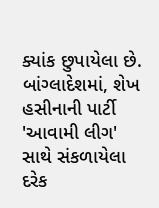ક્યાંક છુપાયેલા છે. બાંગ્લાદેશમાં, શેખ હસીનાની પાર્ટી 'આવામી લીગ' સાથે સંકળાયેલા દરેક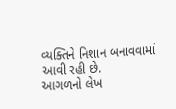વ્યક્તિને નિશાન બનાવવામાં આવી રહી છે.
આગળનો લેખ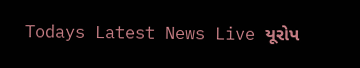Todays Latest News Live યૂરોપ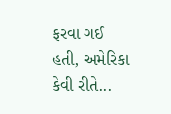ફરવા ગઈ હતી, અમેરિકા કેવી રીતે...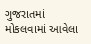ગુજરાતમાં મોકલવામાં આવેલા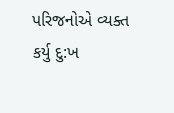પરિજનોએ વ્યક્ત કર્યુ દુ:ખ